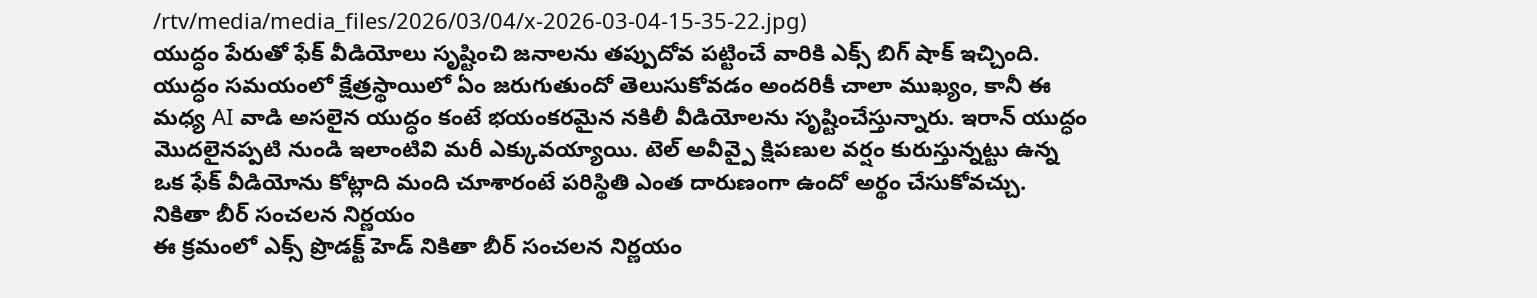/rtv/media/media_files/2026/03/04/x-2026-03-04-15-35-22.jpg)
యుద్ధం పేరుతో ఫేక్ వీడియోలు సృష్టించి జనాలను తప్పుదోవ పట్టించే వారికి ఎక్స్ బిగ్ షాక్ ఇచ్చింది. యుద్ధం సమయంలో క్షేత్రస్థాయిలో ఏం జరుగుతుందో తెలుసుకోవడం అందరికీ చాలా ముఖ్యం, కానీ ఈ మధ్య AI వాడి అసలైన యుద్ధం కంటే భయంకరమైన నకిలీ వీడియోలను సృష్టించేస్తున్నారు. ఇరాన్ యుద్ధం మొదలైనప్పటి నుండి ఇలాంటివి మరీ ఎక్కువయ్యాయి. టెల్ అవీవ్పై క్షిపణుల వర్షం కురుస్తున్నట్టు ఉన్న ఒక ఫేక్ వీడియోను కోట్లాది మంది చూశారంటే పరిస్థితి ఎంత దారుణంగా ఉందో అర్థం చేసుకోవచ్చు.
నికితా బీర్ సంచలన నిర్ణయం
ఈ క్రమంలో ఎక్స్ ప్రొడక్ట్ హెడ్ నికితా బీర్ సంచలన నిర్ణయం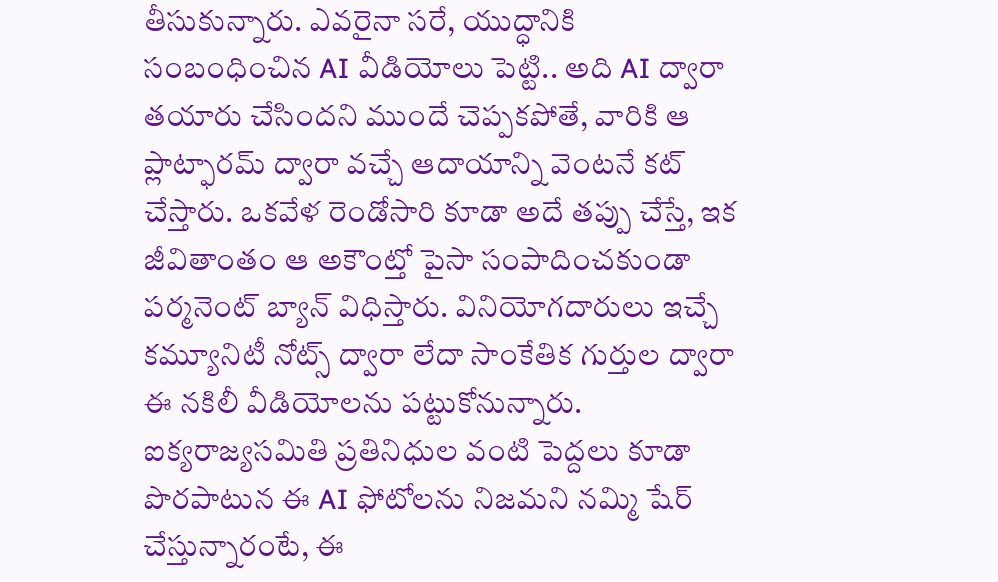తీసుకున్నారు. ఎవరైనా సరే, యుద్ధానికి సంబంధించిన AI వీడియోలు పెట్టి.. అది AI ద్వారా తయారు చేసిందని ముందే చెప్పకపోతే, వారికి ఆ ప్లాట్ఫారమ్ ద్వారా వచ్చే ఆదాయాన్ని వెంటనే కట్ చేస్తారు. ఒకవేళ రెండోసారి కూడా అదే తప్పు చేస్తే, ఇక జీవితాంతం ఆ అకౌంట్తో పైసా సంపాదించకుండా పర్మనెంట్ బ్యాన్ విధిస్తారు. వినియోగదారులు ఇచ్చే కమ్యూనిటీ నోట్స్ ద్వారా లేదా సాంకేతిక గుర్తుల ద్వారా ఈ నకిలీ వీడియోలను పట్టుకోనున్నారు. ఐక్యరాజ్యసమితి ప్రతినిధుల వంటి పెద్దలు కూడా పొరపాటున ఈ AI ఫోటోలను నిజమని నమ్మి షేర్ చేస్తున్నారంటే, ఈ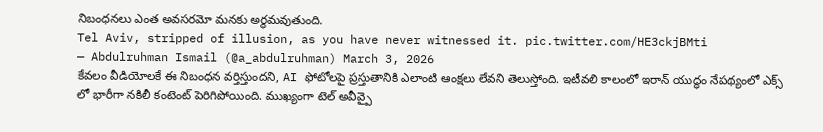నిబంధనలు ఎంత అవసరమో మనకు అర్థమవుతుంది.
Tel Aviv, stripped of illusion, as you have never witnessed it. pic.twitter.com/HE3ckjBMti
— Abdulruhman Ismail (@a_abdulruhman) March 3, 2026
కేవలం వీడియోలకే ఈ నిబంధన వర్తిస్తుందని, AI ఫోటోలపై ప్రస్తుతానికి ఎలాంటి ఆంక్షలు లేవని తెలుస్తోంది. ఇటీవలి కాలంలో ఇరాన్ యుద్ధం నేపథ్యంలో ఎక్స్ లో భారీగా నకిలీ కంటెంట్ పెరిగిపోయింది. ముఖ్యంగా టెల్ అవీవ్పై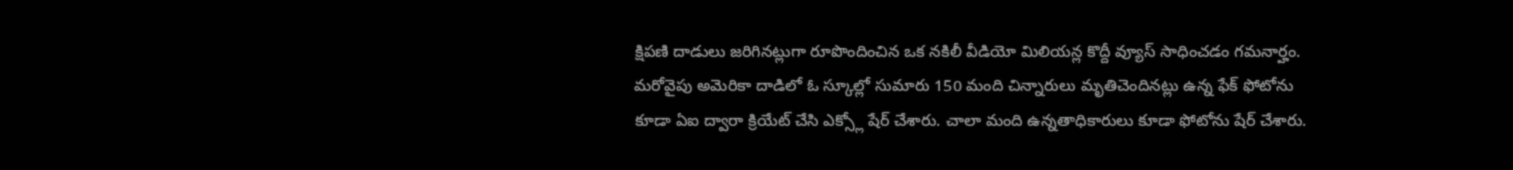క్షిపణి దాడులు జరిగినట్లుగా రూపొందించిన ఒక నకిలీ వీడియో మిలియన్ల కొద్దీ వ్యూస్ సాధించడం గమనార్హం. మరోవైపు అమెరికా దాడిలో ఓ స్కూల్లో సుమారు 150 మంది చిన్నారులు మృతిచెందినట్లు ఉన్న ఫేక్ ఫోటోను కూడా ఏఐ ద్వారా క్రియేట్ చేసి ఎక్స్లో షేర్ చేశారు. చాలా మంది ఉన్నతాధికారులు కూడా ఫోటోను షేర్ చేశారు.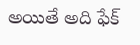అయితే అది ఫేక్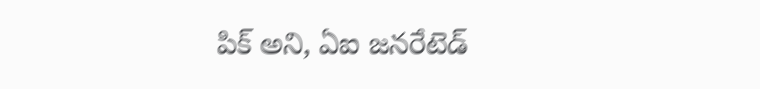పిక్ అని, ఏఐ జనరేటెడ్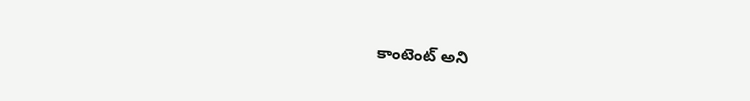కాంటెంట్ అని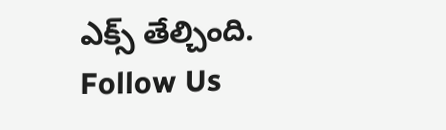ఎక్స్ తేల్చింది.
Follow Us